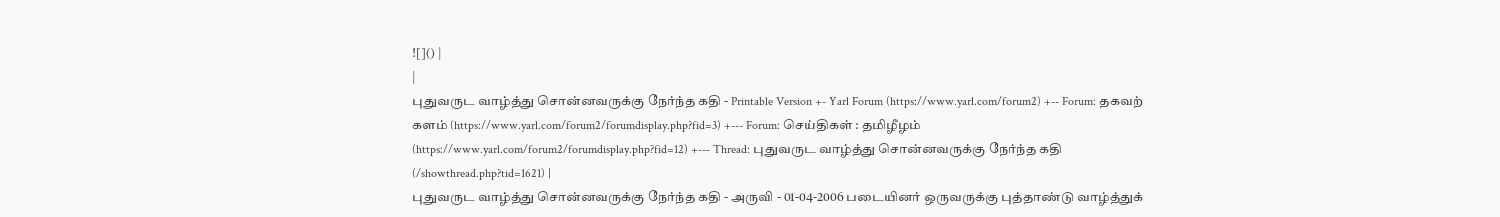![]() |
|
புதுவருட வாழ்த்து சொன்னவருக்கு நேர்ந்த கதி - Printable Version +- Yarl Forum (https://www.yarl.com/forum2) +-- Forum: தகவற் களம் (https://www.yarl.com/forum2/forumdisplay.php?fid=3) +--- Forum: செய்திகள் : தமிழீழம் (https://www.yarl.com/forum2/forumdisplay.php?fid=12) +--- Thread: புதுவருட வாழ்த்து சொன்னவருக்கு நேர்ந்த கதி (/showthread.php?tid=1621) |
புதுவருட வாழ்த்து சொன்னவருக்கு நேர்ந்த கதி - அருவி - 01-04-2006 படையினர் ஒருவருக்கு புத்தாண்டு வாழ்த்துக்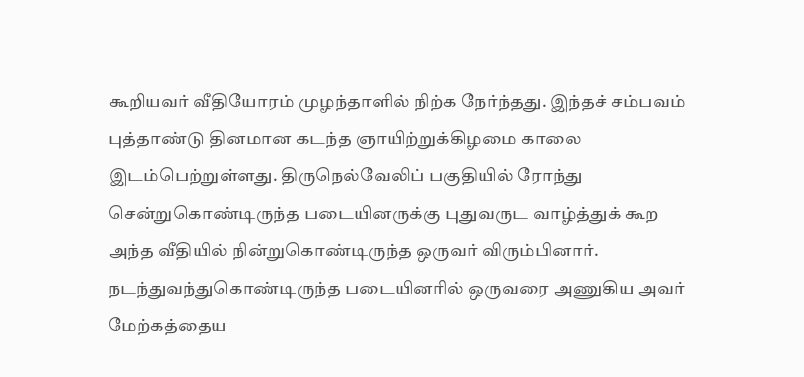கூறியவர் வீதியோரம் முழந்தாளில் நிற்க நேர்ந்தது. இந்தச் சம்பவம் புத்தாண்டு தினமான கடந்த ஞாயிற்றுக்கிழமை காலை இடம்பெற்றுள்ளது. திருநெல்வேலிப் பகுதியில் ரோந்து சென்றுகொண்டிருந்த படையினருக்கு புதுவருட வாழ்த்துக் கூற அந்த வீதியில் நின்றுகொண்டிருந்த ஒருவர் விரும்பினார். நடந்துவந்துகொண்டிருந்த படையினரில் ஒருவரை அணுகிய அவர் மேற்கத்தைய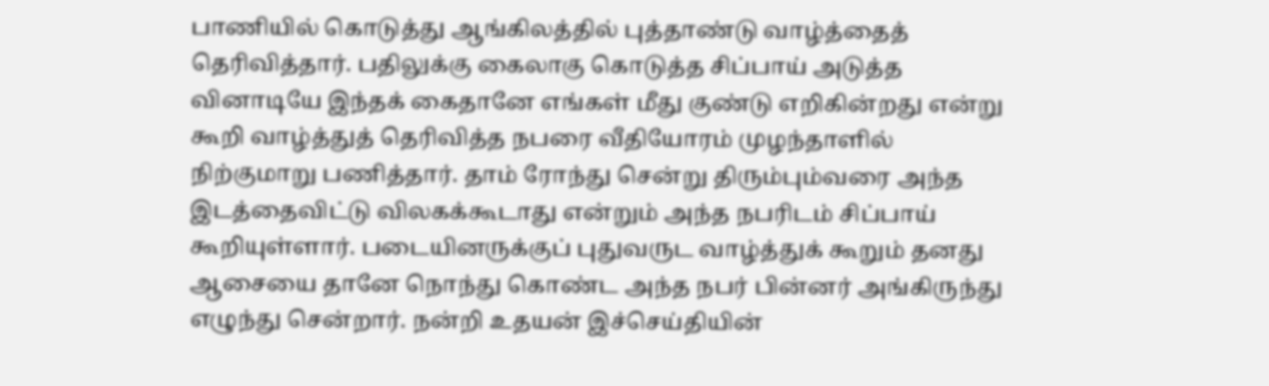பாணியில் கொடுத்து ஆங்கிலத்தில் புத்தாண்டு வாழ்த்தைத் தெரிவித்தார். பதிலுக்கு கைலாகு கொடுத்த சிப்பாய் அடுத்த வினாடியே இந்தக் கைதானே எங்கள் மீது குண்டு எறிகின்றது என்று கூறி வாழ்த்துத் தெரிவித்த நபரை வீதியோரம் முழந்தாளில் நிற்குமாறு பணித்தார். தாம் ரோந்து சென்று திரும்பும்வரை அந்த இடத்தைவிட்டு விலகக்கூடாது என்றும் அந்த நபரிடம் சிப்பாய் கூறியுள்ளார். படையினருக்குப் புதுவருட வாழ்த்துக் கூறும் தனது ஆசையை தானே நொந்து கொண்ட அந்த நபர் பின்னர் அங்கிருந்து எழுந்து சென்றார். நன்றி உதயன் இச்செய்தியின்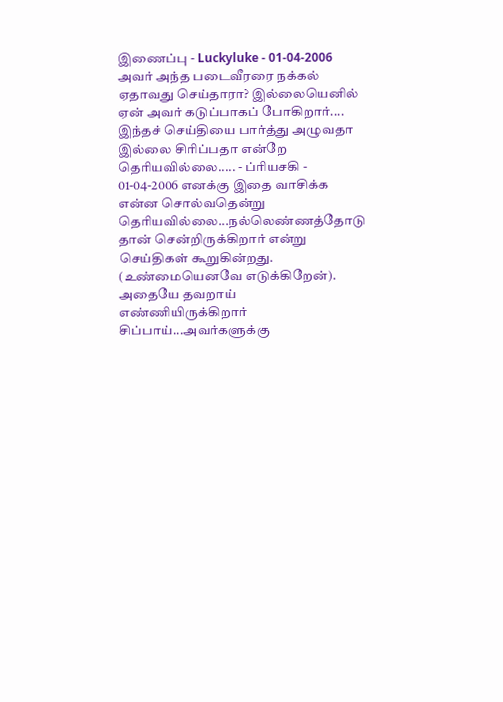இணைப்பு - Luckyluke - 01-04-2006 அவர் அந்த படைவீரரை நக்கல் ஏதாவது செய்தாரா? இல்லையெனில் ஏன் அவர் கடுப்பாகப் போகிறார்.... இந்தச் செய்தியை பார்த்து அழுவதா இல்லை சிரிப்பதா என்றே தெரியவில்லை..... - ப்ரியசகி - 01-04-2006 எனக்கு இதை வாசிக்க என்ன சொல்வதென்று தெரியவில்லை...நல்லெண்ணத்தோடு தான் சென்றிருக்கிறார் என்று செய்திகள் கூறுகின்றது. (உண்மையெனவே எடுக்கிறேன்). அதையே தவறாய் எண்ணியிருக்கிறார் சிப்பாய்...அவர்களுக்கு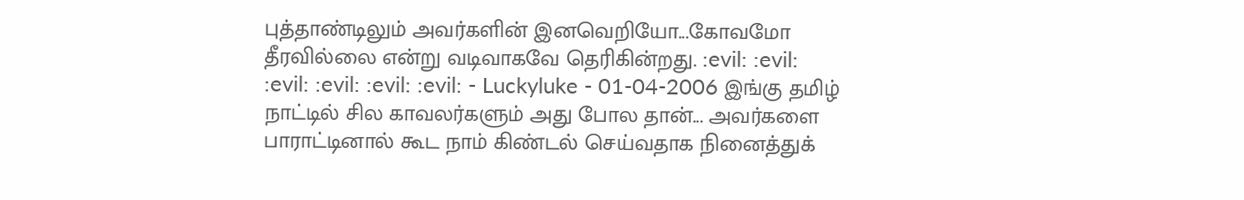புத்தாண்டிலும் அவர்களின் இனவெறியோ...கோவமோ தீரவில்லை என்று வடிவாகவே தெரிகின்றது. :evil: :evil: :evil: :evil: :evil: :evil: - Luckyluke - 01-04-2006 இங்கு தமிழ் நாட்டில் சில காவலர்களும் அது போல தான்... அவர்களை பாராட்டினால் கூட நாம் கிண்டல் செய்வதாக நினைத்துக்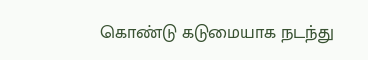கொண்டு கடுமையாக நடந்து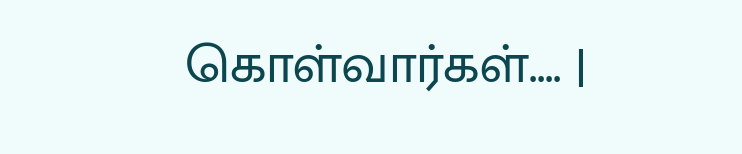கொள்வார்கள்.... |